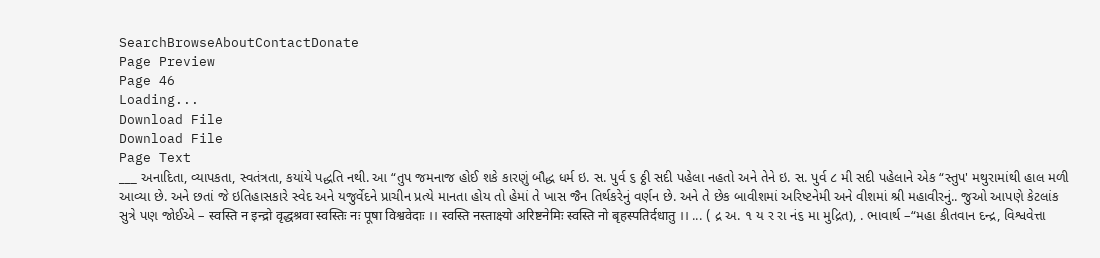SearchBrowseAboutContactDonate
Page Preview
Page 46
Loading...
Download File
Download File
Page Text
___ અનાદિતા, વ્યાપકતા, સ્વતંત્રતા, કયાંયે પદ્ધતિ નથી. આ “તુપ જમનાજ હોઈ શકે કારણું બૌદ્ધ ધર્મ ઇ. સ. પુર્વ ૬ ઠ્ઠી સદી પહેલા નહતો અને તેને ઇ. સ. પુર્વ ૮ મી સદી પહેલાને એક “સ્તુપ' મથુરામાંથી હાલ મળી આવ્યા છે. અને છતાં જે ઇતિહાસકારે સ્વેદ અને યજુર્વેદને પ્રાચીન પ્રત્યે માનતા હોય તો હેમાં તે ખાસ જૈન તિર્થકરેનું વર્ણન છે. અને તે છેક બાવીશમાં અરિષ્ટનેમી અને વીશમાં શ્રી મહાવીરનું.. જુઓ આપણે કેટલાંક સુત્રે પણ જોઈએ – स्वस्ति न इन्द्रो वृद्धश्रवा स्वस्तिः नः पूषा विश्ववेदाः ।। स्वस्ति नस्ताक्ष्यो अरिष्टनेमिः स्वस्ति नो बृहस्पतिर्दधातु ।। ... ( દ્ર અ. ૧ ય ર રા નં૬ મા મુદ્રિત), . ભાવાર્થ –“મહા કીતવાન દન્દ્ર, વિશ્વવેત્તા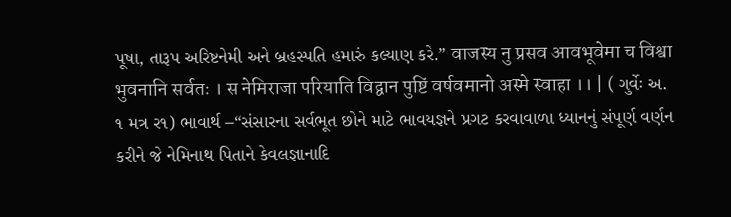પૂષા, તારૂપ અરિષ્ટનેમી અને બ્રહસ્પતિ હમારું કલ્યાણ કરે.” वाजस्य नु प्रसव आवभूवेमा च विश्वा भुवनानि सर्वतः । स नेमिराजा परियाति विद्वान पुष्टिं वर्षवमानो अस्मे स्वाहा ।। | ( ગુર્વેઃ અ. ૧ મત્ર ર૧) ભાવાર્થ –“સંસારના સર્વભૂત છોને માટે ભાવયજ્ઞને પ્રગટ કરવાવાળા ધ્યાનનું સંપૂર્ણ વર્ણન કરીને જે નેમિનાથ પિતાને કેવલજ્ઞાનાદિ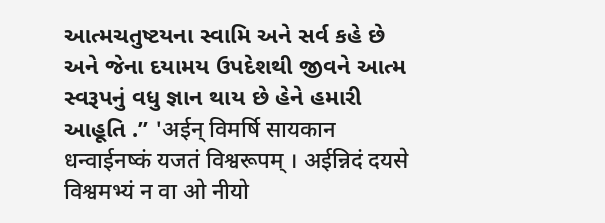આત્મચતુષ્ટયના સ્વામિ અને સર્વ કહે છે અને જેના દયામય ઉપદેશથી જીવને આત્મ સ્વરૂપનું વધુ જ્ઞાન થાય છે હેને હમારી આહૂતિ .” 'अईन् विमर्षि सायकान धन्वाईनष्कं यजतं विश्वरूपम् । अईन्निदं दयसे विश्वमभ्यं न वा ओ नीयो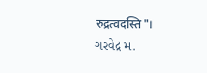रुद्रत्वदस्ति"। ગરવેદ્ર મ.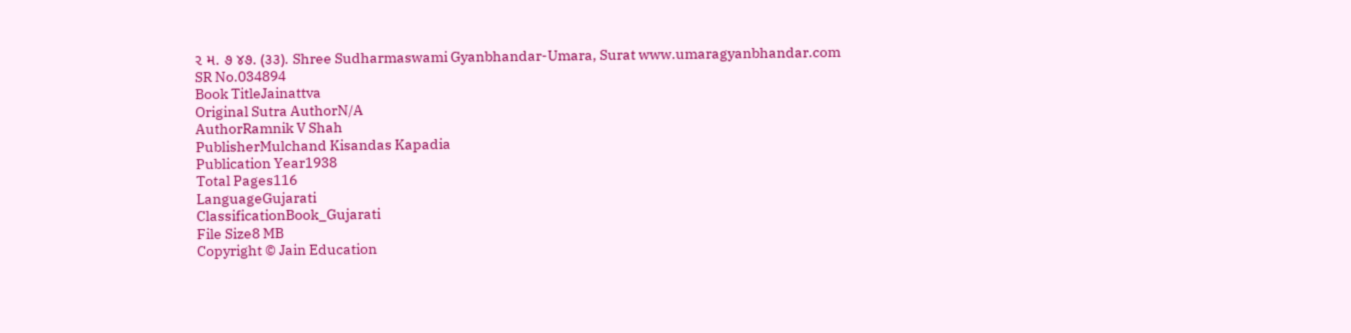૨ મ. ૭ ૪૭. (૩૩). Shree Sudharmaswami Gyanbhandar-Umara, Surat www.umaragyanbhandar.com
SR No.034894
Book TitleJainattva
Original Sutra AuthorN/A
AuthorRamnik V Shah
PublisherMulchand Kisandas Kapadia
Publication Year1938
Total Pages116
LanguageGujarati
ClassificationBook_Gujarati
File Size8 MB
Copyright © Jain Education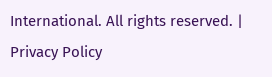International. All rights reserved. | Privacy Policy